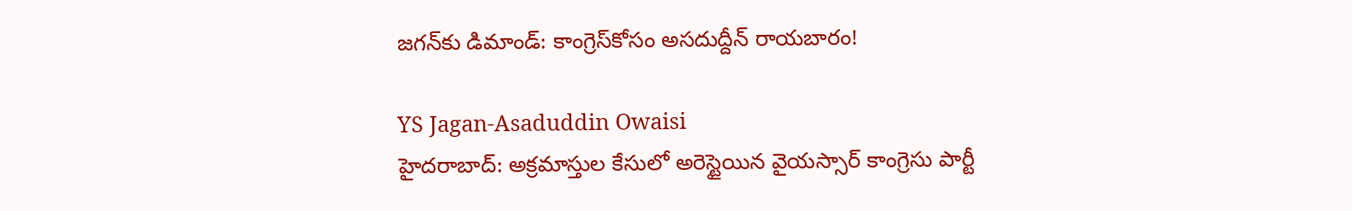జగన్‌కు డిమాండ్: కాంగ్రెస్‌కోసం అసదుద్దీన్ రాయబారం!

YS Jagan-Asaduddin Owaisi
హైదరాబాద్: అక్రమాస్తుల కేసులో అరెస్టైయిన వైయస్సార్ కాంగ్రెసు పార్టీ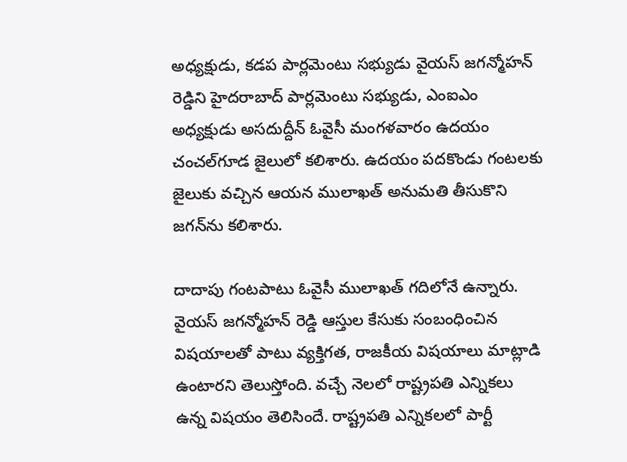అధ్యక్షుడు, కడప పార్లమెంటు సభ్యుడు వైయస్ జగన్మోహన్ రెడ్డిని హైదరాబాద్ పార్లమెంటు సభ్యుడు, ఎంఐఎం అధ్యక్షుడు అసదుద్దీన్ ఓవైసీ మంగళవారం ఉదయం చంచల్‌గూడ జైలులో కలిశారు. ఉదయం పదకొండు గంటలకు జైలుకు వచ్చిన ఆయన ములాఖత్ అనుమతి తీసుకొని జగన్‌ను కలిశారు.

దాదాపు గంటపాటు ఓవైసీ ములాఖత్ గదిలోనే ఉన్నారు. వైయస్ జగన్మోహన్ రెడ్డి ఆస్తుల కేసుకు సంబంధించిన విషయాలతో పాటు వ్యక్తిగత, రాజకీయ విషయాలు మాట్లాడి ఉంటారని తెలుస్తోంది. వచ్చే నెలలో రాష్ట్రపతి ఎన్నికలు ఉన్న విషయం తెలిసిందే. రాష్ట్రపతి ఎన్నికలలో పార్టీ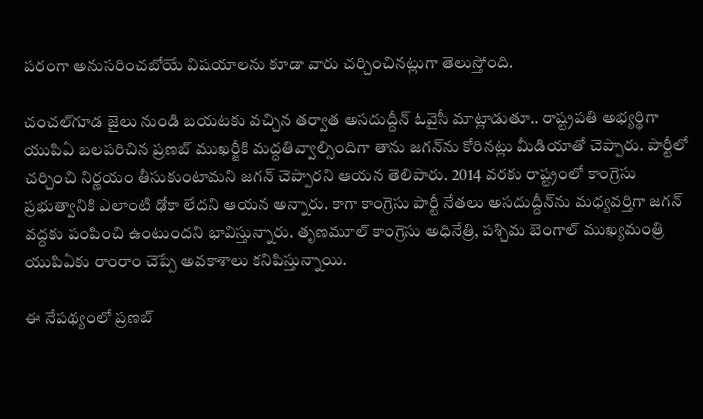పరంగా అనుసరించబోయే విషయాలను కూడా వారు చర్చించినట్లుగా తెలుస్తోంది.

చంచల్‌గూడ జైలు నుండి బయటకు వచ్చిన తర్వాత అసదుద్దీన్ ఓవైసీ మాట్లాడుతూ.. రాష్ట్రపతి అభ్యర్థిగా యుపిఏ బలపరిచిన ప్రణబ్ ముఖర్జీకి మద్దతివ్వాల్సిందిగా తాను జగన్‌ను కోరినట్లు మీడియాతో చెప్పారు. పార్టీలో చర్చించి నిర్ణయం తీసుకుంటామని జగన్ చెప్పారని ఆయన తెలిపారు. 2014 వరకు రాష్ట్రంలో కాంగ్రెసు ప్రభుత్వానికి ఎలాంటి ఢోకా లేదని ఆయన అన్నారు. కాగా కాంగ్రెసు పార్టీ నేతలు అసదుద్దీన్‌ను మధ్యవర్తిగా జగన్ వద్దకు పంపించి ఉంటుందని భావిస్తున్నారు. తృణమూల్ కాంగ్రెసు అధినేత్రి, పశ్చిమ బెంగాల్ ముఖ్యమంత్రి యుపిఏకు రాంరాం చెప్పే అవకాశాలు కనిపిస్తున్నాయి.

ఈ నేపథ్యంలో ప్రణబ్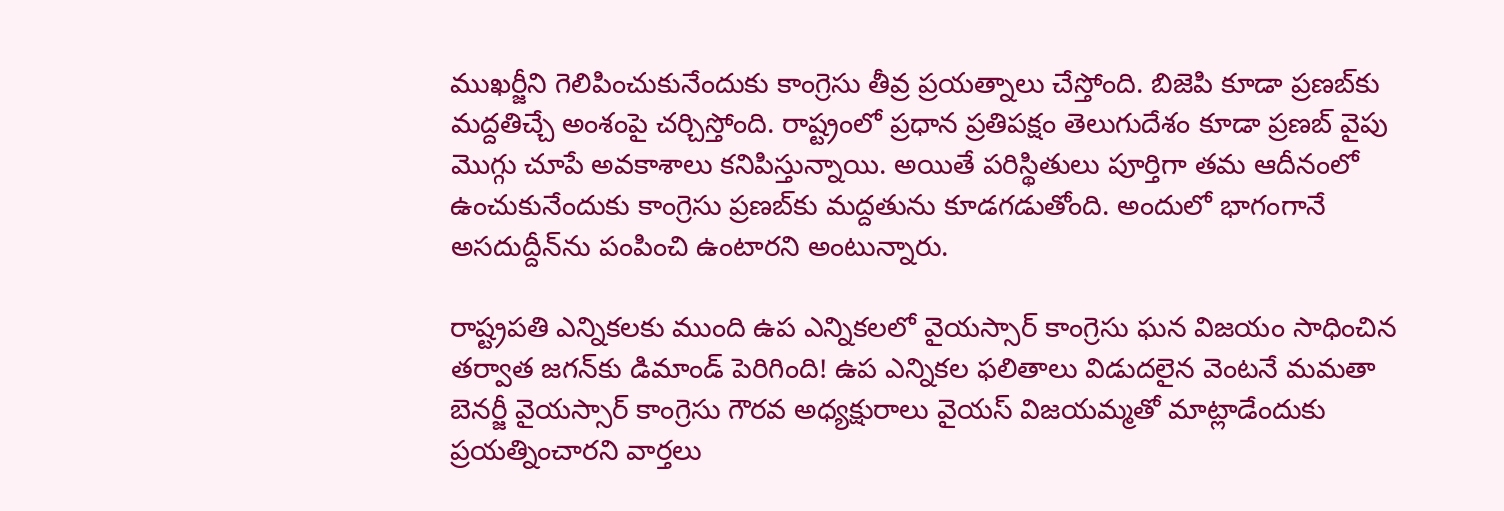ముఖర్జీని గెలిపించుకునేందుకు కాంగ్రెసు తీవ్ర ప్రయత్నాలు చేస్తోంది. బిజెపి కూడా ప్రణబ్‌కు మద్దతిచ్చే అంశంపై చర్చిస్తోంది. రాష్ట్రంలో ప్రధాన ప్రతిపక్షం తెలుగుదేశం కూడా ప్రణబ్ వైపు మొగ్గు చూపే అవకాశాలు కనిపిస్తున్నాయి. అయితే పరిస్థితులు పూర్తిగా తమ ఆదీనంలో ఉంచుకునేందుకు కాంగ్రెసు ప్రణబ్‌కు మద్దతును కూడగడుతోంది. అందులో భాగంగానే అసదుద్దీన్‌ను పంపించి ఉంటారని అంటున్నారు.

రాష్ట్రపతి ఎన్నికలకు ముంది ఉప ఎన్నికలలో వైయస్సార్ కాంగ్రెసు ఘన విజయం సాధించిన తర్వాత జగన్‌కు డిమాండ్ పెరిగింది! ఉప ఎన్నికల ఫలితాలు విడుదలైన వెంటనే మమతా బెనర్జీ వైయస్సార్ కాంగ్రెసు గౌరవ అధ్యక్షురాలు వైయస్ విజయమ్మతో మాట్లాడేందుకు ప్రయత్నించారని వార్తలు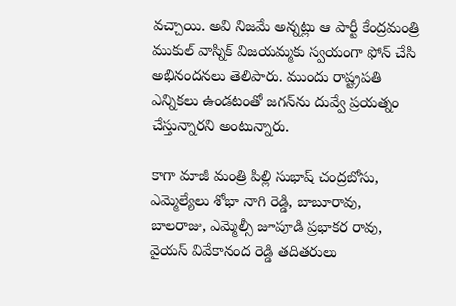వచ్చాయి. అవి నిజమే అన్నట్లు ఆ పార్టీ కేంద్రమంత్రి ముకుల్ వాస్నిక్ విజయమ్మకు స్వయంగా ఫోన్ చేసి అభినందనలు తెలిపారు. ముందు రాష్ట్రపతి ఎన్నికలు ఉండటంతో జగన్‌ను దువ్వే ప్రయత్నం చేస్తున్నారని అంటున్నారు.

కాగా మాజీ మంత్రి పిల్లి సుభాష్ చంద్రబోసు, ఎమ్మెల్యేలు శోభా నాగి రెడ్డి, బాబూరావు, బాలరాజు, ఎమ్మెల్సీ జూపూడి ప్రభాకర రావు, వైయస్ వివేకానంద రెడ్డి తదితరులు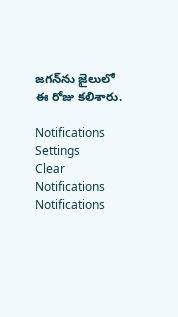జగన్‌ను జైలులో ఈ రోజు కలిశారు.

Notifications
Settings
Clear Notifications
Notifications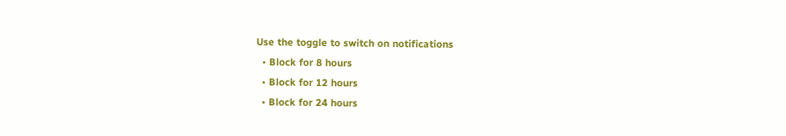Use the toggle to switch on notifications
  • Block for 8 hours
  • Block for 12 hours
  • Block for 24 hours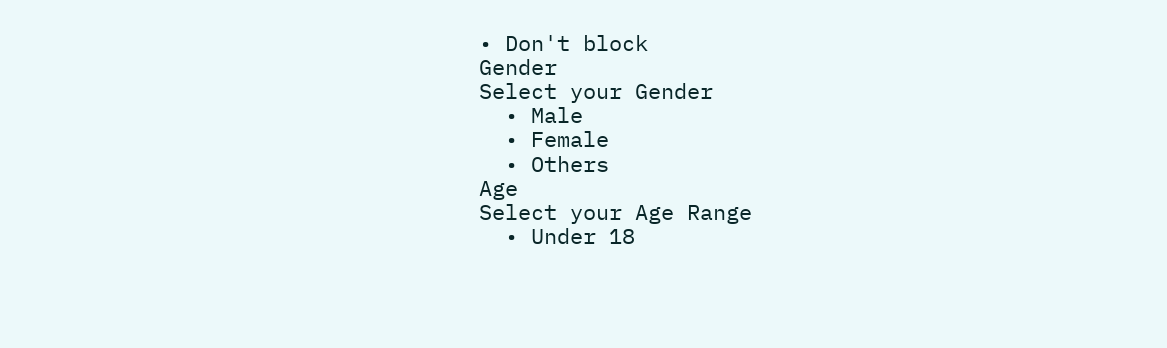• Don't block
Gender
Select your Gender
  • Male
  • Female
  • Others
Age
Select your Age Range
  • Under 18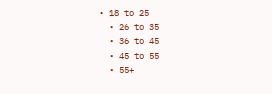• 18 to 25
  • 26 to 35
  • 36 to 45
  • 45 to 55
  • 55+